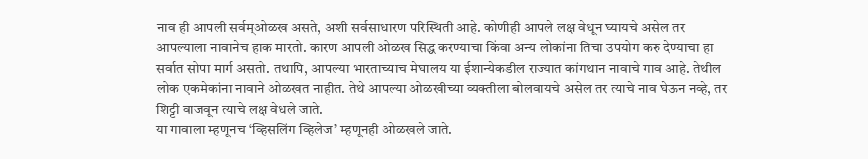नाव ही आपली सर्वम्ओळख असते, अशी सर्वसाधारण परिस्थिती आहे. कोणीही आपले लक्ष वेधून घ्यायचे असेल तर आपल्याला नावानेच हाक मारतो. कारण आपली ओळख सिद्ध करण्याचा किंवा अन्य लोकांना तिचा उपयोग करु देण्याचा हा सर्वात सोपा मार्ग असतो. तथापि, आपल्या भारताच्याच मेघालय या ईशान्येकडील राज्यात कांगथान नावाचे गाव आहे. तेथील लोक एकमेकांना नावाने ओळखत नाहीत. तेथे आपल्या ओळखीच्या व्यक्तीला बोलवायचे असेल तर त्याचे नाव घेऊन नव्हे, तर शिट्टी वाजवून त्याचे लक्ष वेधले जाते.
या गावाला म्हणूनच ‘व्हिसलिंग व्हिलेज’ म्हणूनही ओळखले जाते.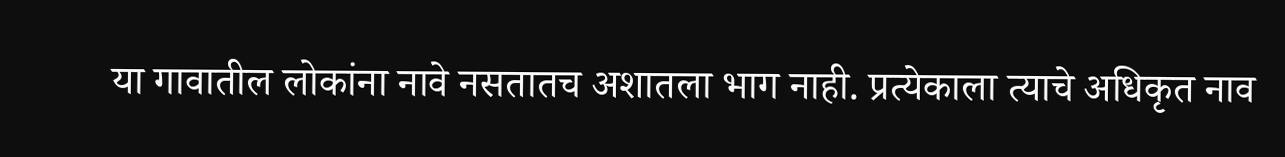या गावातील लोकांना नावे नसतातच अशातला भाग नाही. प्रत्येकाला त्याचे अधिकृत नाव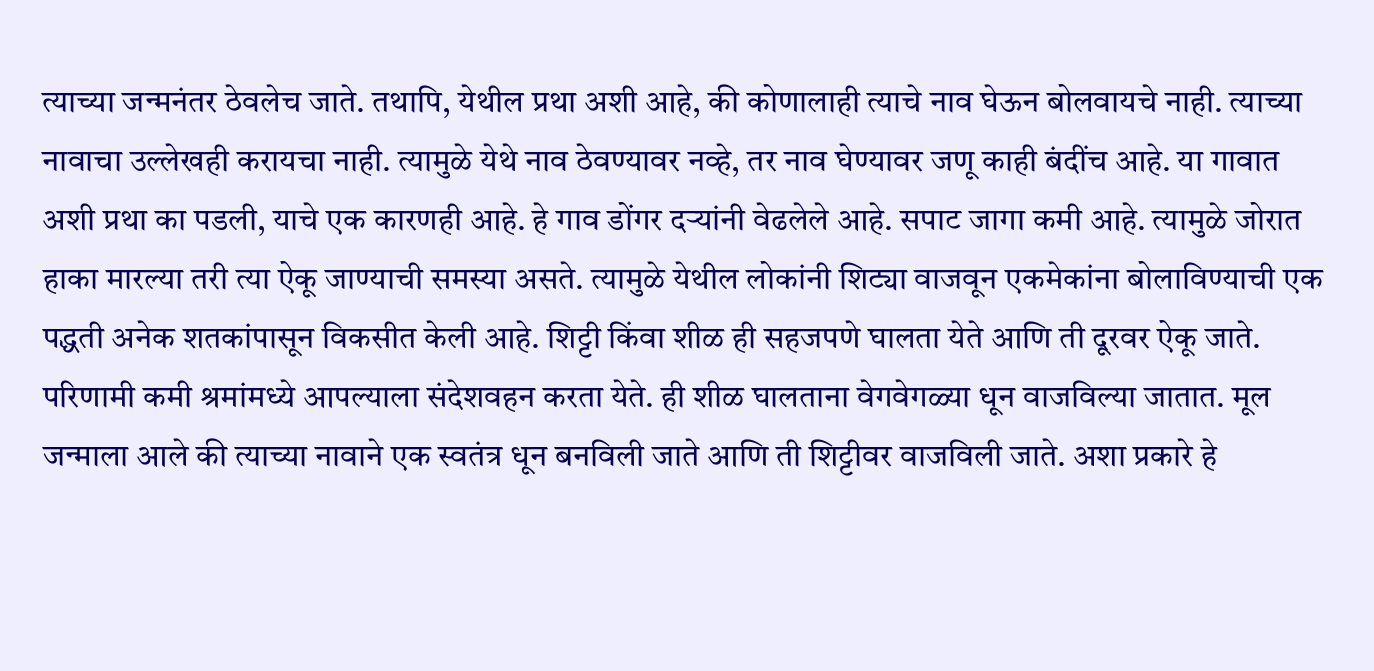त्याच्या जन्मनंतर ठेवलेच जाते. तथापि, येथील प्रथा अशी आहे, की कोणालाही त्याचे नाव घेऊन बोलवायचे नाही. त्याच्या नावाचा उल्लेखही करायचा नाही. त्यामुळे येथे नाव ठेवण्यावर नव्हे, तर नाव घेण्यावर जणू काही बंदींच आहे. या गावात अशी प्रथा का पडली, याचे एक कारणही आहे. हे गाव डोंगर दऱ्यांनी वेढलेले आहे. सपाट जागा कमी आहे. त्यामुळे जोरात हाका मारल्या तरी त्या ऐकू जाण्याची समस्या असते. त्यामुळे येथील लोकांनी शिट्या वाजवून एकमेकांना बोलाविण्याची एक पद्धती अनेक शतकांपासून विकसीत केली आहे. शिट्टी किंवा शीळ ही सहजपणे घालता येते आणि ती दूरवर ऐकू जाते. परिणामी कमी श्रमांमध्ये आपल्याला संदेशवहन करता येते. ही शीळ घालताना वेगवेगळ्या धून वाजविल्या जातात. मूल जन्माला आले की त्याच्या नावाने एक स्वतंत्र धून बनविली जाते आणि ती शिट्टीवर वाजविली जाते. अशा प्रकारे हे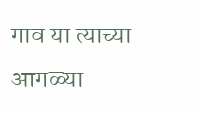गाव या त्याच्या आगळ्या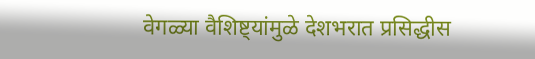वेगळ्या वैशिष्ट्यांमुळे देशभरात प्रसिद्धीस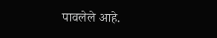पावलेले आहे.